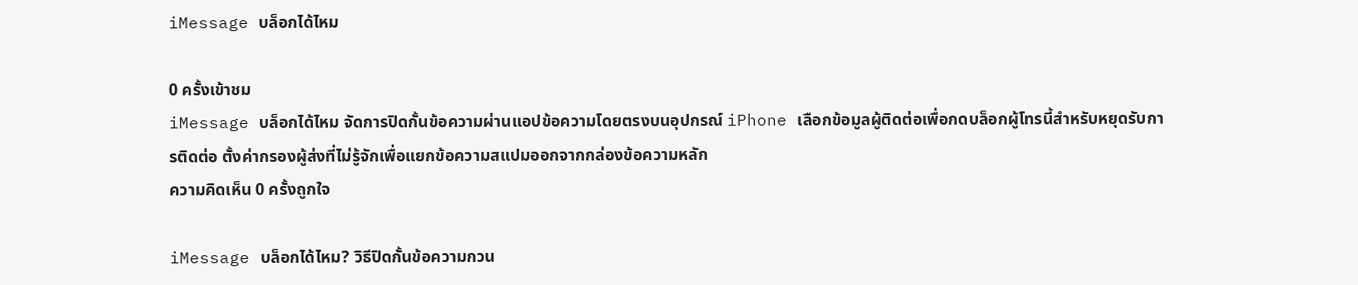iMessage บล็อกได้ไหม

0 ครั้งเข้าชม
iMessage บล็อกได้ไหม จัดการปิดกั้นข้อความผ่านแอปข้อความโดยตรงบนอุปกรณ์ iPhone เลือกข้อมูลผู้ติดต่อเพื่อกดบล็อกผู้โทรนี้สำหรับหยุดรับการติดต่อ ตั้งค่ากรองผู้ส่งที่ไม่รู้จักเพื่อแยกข้อความสแปมออกจากกล่องข้อความหลัก
ความคิดเห็น 0 ครั้งถูกใจ

iMessage บล็อกได้ไหม? วิธีปิดกั้นข้อความกวน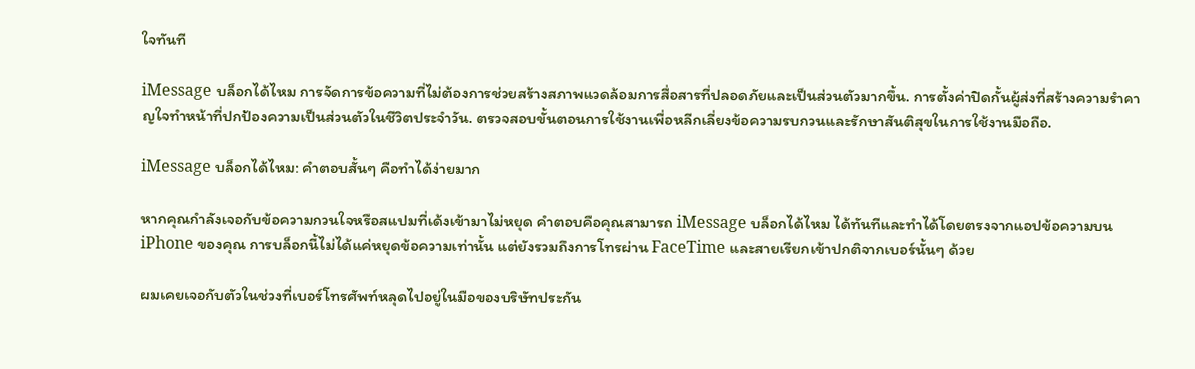ใจทันที

iMessage บล็อกได้ไหม การจัดการข้อความที่ไม่ต้องการช่วยสร้างสภาพแวดล้อมการสื่อสารที่ปลอดภัยและเป็นส่วนตัวมากขึ้น. การตั้งค่าปิดกั้นผู้ส่งที่สร้างความรำคาญใจทำหน้าที่ปกป้องความเป็นส่วนตัวในชีวิตประจำวัน. ตรวจสอบขั้นตอนการใช้งานเพื่อหลีกเลี่ยงข้อความรบกวนและรักษาสันติสุขในการใช้งานมือถือ.

iMessage บล็อกได้ไหม: คำตอบสั้นๆ คือทำได้ง่ายมาก

หากคุณกำลังเจอกับข้อความกวนใจหรือสแปมที่เด้งเข้ามาไม่หยุด คำตอบคือคุณสามารถ iMessage บล็อกได้ไหม ได้ทันทีและทำได้โดยตรงจากแอปข้อความบน iPhone ของคุณ การบล็อกนี้ไม่ได้แค่หยุดข้อความเท่านั้น แต่ยังรวมถึงการโทรผ่าน FaceTime และสายเรียกเข้าปกติจากเบอร์นั้นๆ ด้วย

ผมเคยเจอกับตัวในช่วงที่เบอร์โทรศัพท์หลุดไปอยู่ในมือของบริษัทประกัน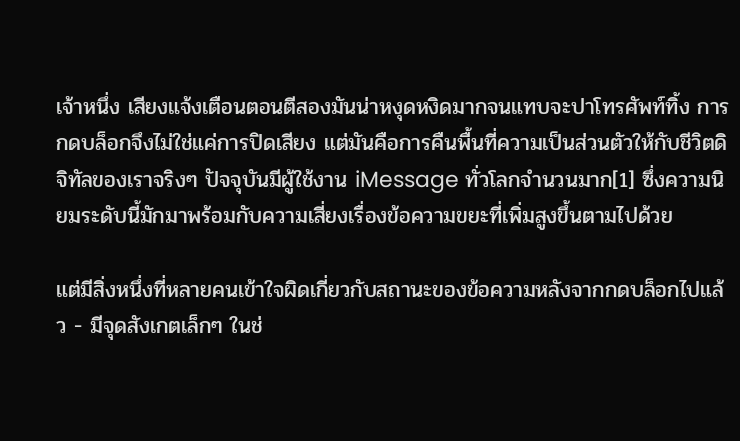เจ้าหนึ่ง เสียงแจ้งเตือนตอนตีสองมันน่าหงุดหงิดมากจนแทบจะปาโทรศัพท์ทิ้ง การกดบล็อกจึงไม่ใช่แค่การปิดเสียง แต่มันคือการคืนพื้นที่ความเป็นส่วนตัวให้กับชีวิตดิจิทัลของเราจริงๆ ปัจจุบันมีผู้ใช้งาน iMessage ทั่วโลกจำนวนมาก[1] ซึ่งความนิยมระดับนี้มักมาพร้อมกับความเสี่ยงเรื่องข้อความขยะที่เพิ่มสูงขึ้นตามไปด้วย

แต่มีสิ่งหนึ่งที่หลายคนเข้าใจผิดเกี่ยวกับสถานะของข้อความหลังจากกดบล็อกไปแล้ว - มีจุดสังเกตเล็กๆ ในช่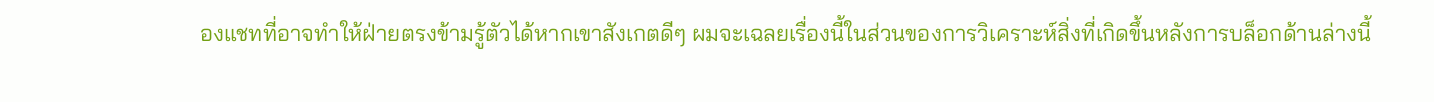องแชทที่อาจทำให้ฝ่ายตรงข้ามรู้ตัวได้หากเขาสังเกตดีๆ ผมจะเฉลยเรื่องนี้ในส่วนของการวิเคราะห์สิ่งที่เกิดขึ้นหลังการบล็อกด้านล่างนี้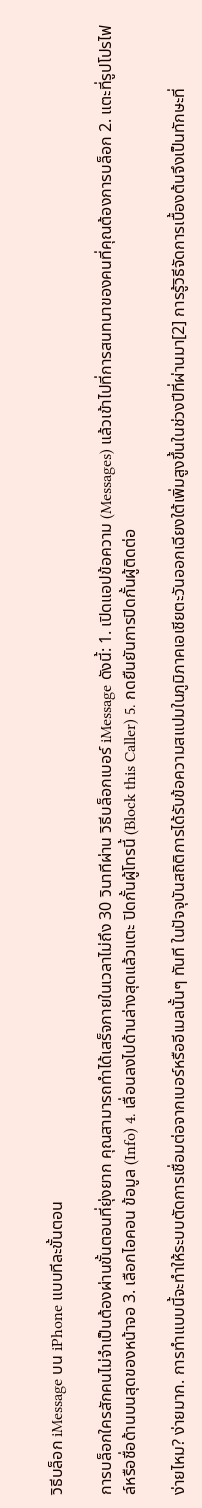วิธีบล็อก iMessage บน iPhone แบบทีละขั้นตอน

การบล็อกใครสักคนไม่จำเป็นต้องผ่านขั้นตอนที่ยุ่งยาก คุณสามารถทำได้เสร็จภายในเวลาไม่ถึง 30 วินาทีผ่าน วิธีบล็อกเบอร์ iMessage ดังนี้: 1. เปิดแอปข้อความ (Messages) แล้วเข้าไปที่การสนทนาของคนที่คุณต้องการบล็อก 2. แตะที่รูปโปรไฟล์หรือชื่อด้านบนสุดของหน้าจอ 3. เลือกไอคอน ข้อมูล (Info) 4. เลื่อนลงไปด้านล่างสุดแล้วแตะ ปิดกั้นผู้โทรนี้ (Block this Caller) 5. กดยืนยันการปิดกั้นผู้ติดต่อ

ง่ายไหม? ง่ายมาก. การทำแบบนี้จะทำให้ระบบตัดการเชื่อมต่อจากเบอร์หรืออีเมลนั้นๆ ทันที ในปัจจุบันสถิติการได้รับข้อความสแปมในภูมิภาคเอเชียตะวันออกเฉียงใต้เพิ่มสูงขึ้นในช่วงปีที่ผ่านมา[2] การรู้วิธีจัดการเบื้องต้นจึงเป็นทักษะที่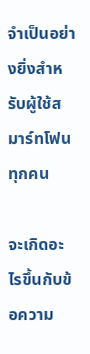จำเป็นอย่างยิ่งสำหรับผู้ใช้สมาร์ทโฟนทุกคน

จะเกิดอะไรขึ้นกับข้อความ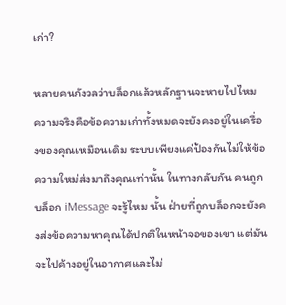เก่า?

หลายคนกังวลว่าบล็อกแล้วหลักฐานจะหายไปไหม ความจริงคือข้อความเก่าทั้งหมดจะยังคงอยู่ในเครื่องของคุณเหมือนเดิม ระบบเพียงแค่ป้องกันไม่ให้ข้อความใหม่ส่งมาถึงคุณเท่านั้น ในทางกลับกัน คนถูกบล็อก iMessage จะรู้ไหม นั้น ฝ่ายที่ถูกบล็อกจะยังคงส่งข้อความหาคุณได้ปกติในหน้าจอของเขา แต่มันจะไปค้างอยู่ในอากาศและไม่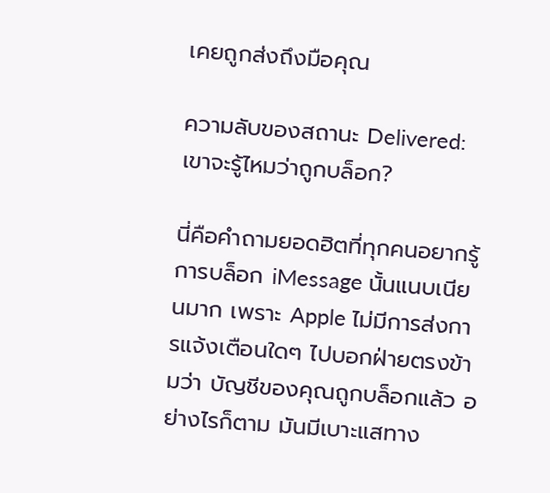เคยถูกส่งถึงมือคุณ

ความลับของสถานะ Delivered: เขาจะรู้ไหมว่าถูกบล็อก?

นี่คือคำถามยอดฮิตที่ทุกคนอยากรู้ การบล็อก iMessage นั้นแนบเนียนมาก เพราะ Apple ไม่มีการส่งการแจ้งเตือนใดๆ ไปบอกฝ่ายตรงข้ามว่า บัญชีของคุณถูกบล็อกแล้ว อย่างไรก็ตาม มันมีเบาะแสทาง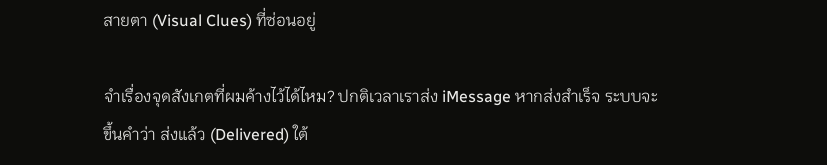สายตา (Visual Clues) ที่ซ่อนอยู่

จำเรื่องจุดสังเกตที่ผมค้างไว้ได้ไหม? ปกติเวลาเราส่ง iMessage หากส่งสำเร็จ ระบบจะขึ้นคำว่า ส่งแล้ว (Delivered) ใต้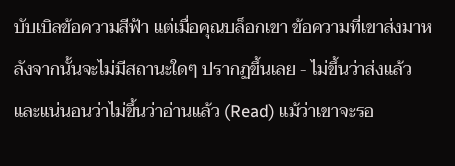บับเบิลข้อความสีฟ้า แต่เมื่อคุณบล็อกเขา ข้อความที่เขาส่งมาหลังจากนั้นจะไม่มีสถานะใดๆ ปรากฏขึ้นเลย - ไม่ขึ้นว่าส่งแล้ว และแน่นอนว่าไม่ขึ้นว่าอ่านแล้ว (Read) แม้ว่าเขาจะรอ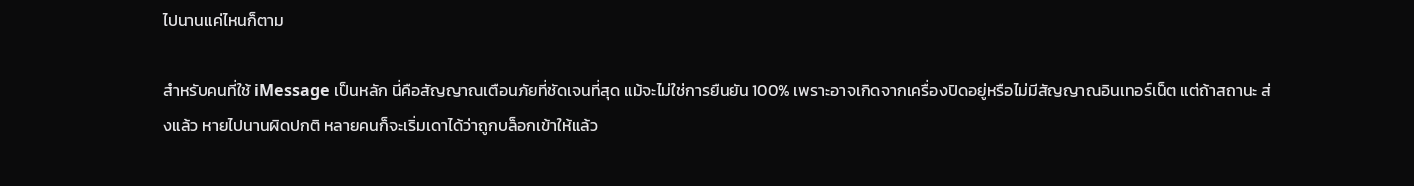ไปนานแค่ไหนก็ตาม

สำหรับคนที่ใช้ iMessage เป็นหลัก นี่คือสัญญาณเตือนภัยที่ชัดเจนที่สุด แม้จะไม่ใช่การยืนยัน 100% เพราะอาจเกิดจากเครื่องปิดอยู่หรือไม่มีสัญญาณอินเทอร์เน็ต แต่ถ้าสถานะ ส่งแล้ว หายไปนานผิดปกติ หลายคนก็จะเริ่มเดาได้ว่าถูกบล็อกเข้าให้แล้ว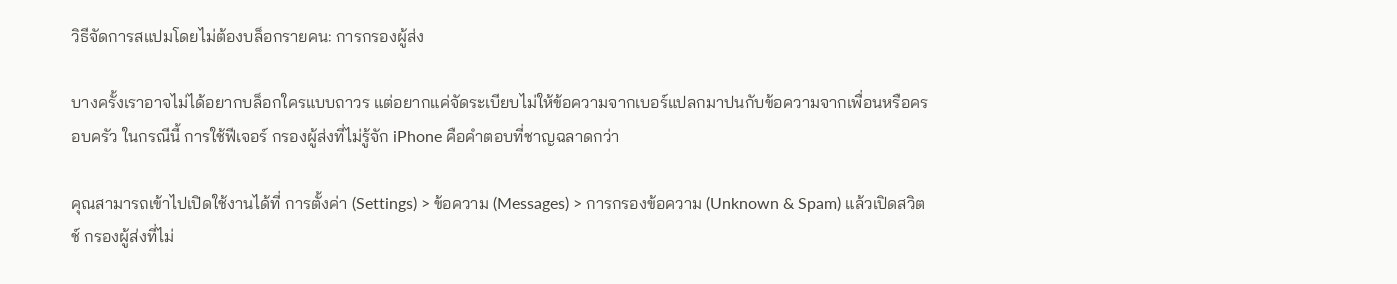วิธีจัดการสแปมโดยไม่ต้องบล็อกรายคน: การกรองผู้ส่ง

บางครั้งเราอาจไม่ได้อยากบล็อกใครแบบถาวร แต่อยากแค่จัดระเบียบไม่ให้ข้อความจากเบอร์แปลกมาปนกับข้อความจากเพื่อนหรือครอบครัว ในกรณีนี้ การใช้ฟีเจอร์ กรองผู้ส่งที่ไม่รู้จัก iPhone คือคำตอบที่ชาญฉลาดกว่า

คุณสามารถเข้าไปเปิดใช้งานได้ที่ การตั้งค่า (Settings) > ข้อความ (Messages) > การกรองข้อความ (Unknown & Spam) แล้วเปิดสวิตช์ กรองผู้ส่งที่ไม่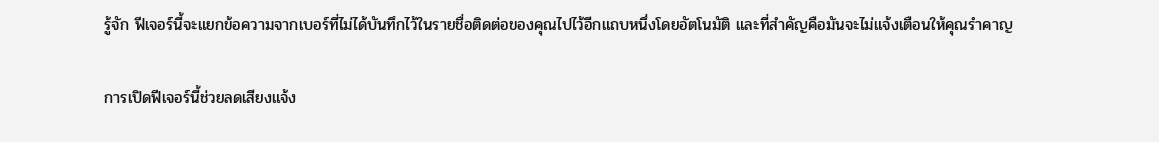รู้จัก ฟีเจอร์นี้จะแยกข้อความจากเบอร์ที่ไม่ได้บันทึกไว้ในรายชื่อติดต่อของคุณไปไว้อีกแถบหนึ่งโดยอัตโนมัติ และที่สำคัญคือมันจะไม่แจ้งเตือนให้คุณรำคาญ

การเปิดฟีเจอร์นี้ช่วยลดเสียงแจ้ง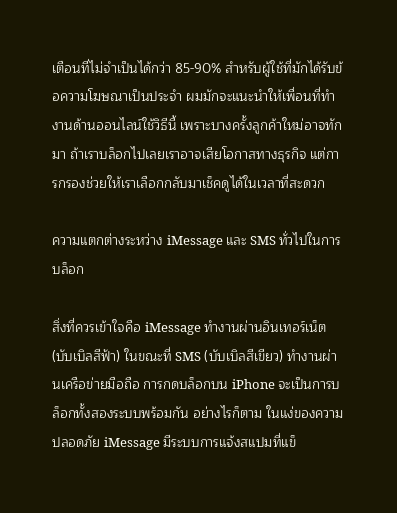เตือนที่ไม่จำเป็นได้กว่า 85-90% สำหรับผู้ใช้ที่มักได้รับข้อความโฆษณาเป็นประจำ ผมมักจะแนะนำให้เพื่อนที่ทำงานด้านออนไลน์ใช้วิธีนี้ เพราะบางครั้งลูกค้าใหม่อาจทักมา ถ้าเราบล็อกไปเลยเราอาจเสียโอกาสทางธุรกิจ แต่การกรองช่วยให้เราเลือกกลับมาเช็คดูได้ในเวลาที่สะดวก

ความแตกต่างระหว่าง iMessage และ SMS ทั่วไปในการบล็อก

สิ่งที่ควรเข้าใจคือ iMessage ทำงานผ่านอินเทอร์เน็ต (บับเบิลสีฟ้า) ในขณะที่ SMS (บับเบิลสีเขียว) ทำงานผ่านเครือข่ายมือถือ การกดบล็อกบน iPhone จะเป็นการบล็อกทั้งสองระบบพร้อมกัน อย่างไรก็ตาม ในแง่ของความปลอดภัย iMessage มีระบบการแจ้งสแปมที่แข็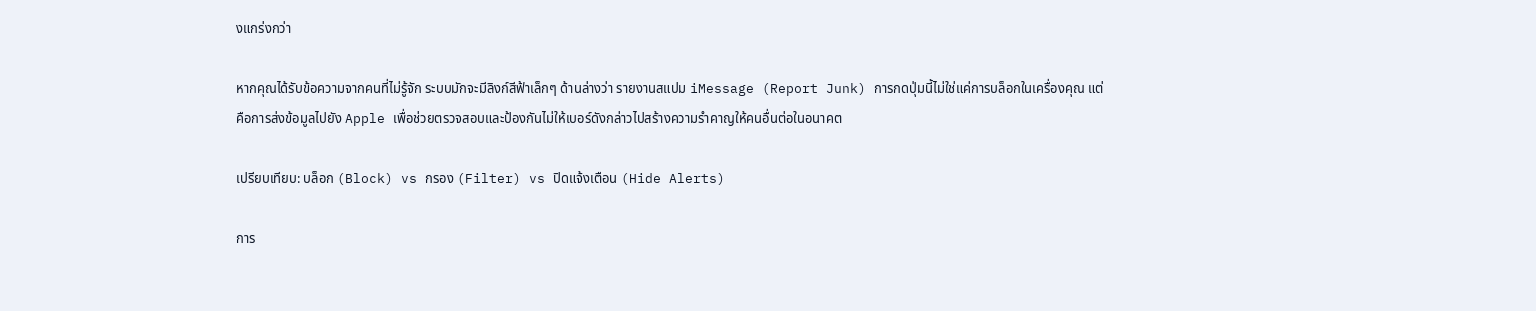งแกร่งกว่า

หากคุณได้รับข้อความจากคนที่ไม่รู้จัก ระบบมักจะมีลิงก์สีฟ้าเล็กๆ ด้านล่างว่า รายงานสแปม iMessage (Report Junk) การกดปุ่มนี้ไม่ใช่แค่การบล็อกในเครื่องคุณ แต่คือการส่งข้อมูลไปยัง Apple เพื่อช่วยตรวจสอบและป้องกันไม่ให้เบอร์ดังกล่าวไปสร้างความรำคาญให้คนอื่นต่อในอนาคต

เปรียบเทียบ: บล็อก (Block) vs กรอง (Filter) vs ปิดแจ้งเตือน (Hide Alerts)

การ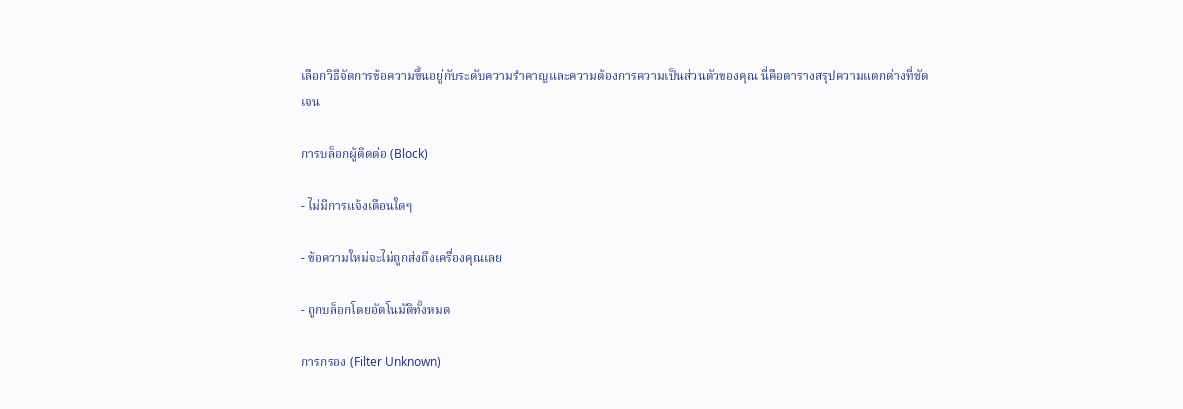เลือกวิธีจัดการข้อความขึ้นอยู่กับระดับความรำคาญและความต้องการความเป็นส่วนตัวของคุณ นี่คือตารางสรุปความแตกต่างที่ชัดเจน

การบล็อกผู้ติดต่อ (Block)

- ไม่มีการแจ้งเตือนใดๆ

- ข้อความใหม่จะไม่ถูกส่งถึงเครื่องคุณเลย

- ถูกบล็อกโดยอัตโนมัติทั้งหมด

การกรอง (Filter Unknown)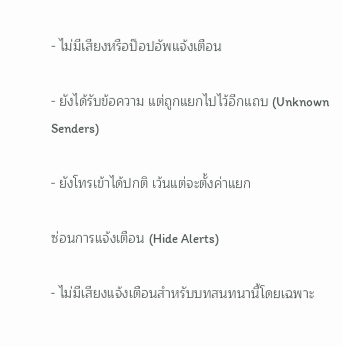- ไม่มีเสียงหรือป๊อปอัพแจ้งเตือน

- ยังได้รับข้อความ แต่ถูกแยกไปไว้อีกแถบ (Unknown Senders)

- ยังโทรเข้าได้ปกติ เว้นแต่จะตั้งค่าแยก

ซ่อนการแจ้งเตือน (Hide Alerts)

- ไม่มีเสียงแจ้งเตือนสำหรับบทสนทนานี้โดยเฉพาะ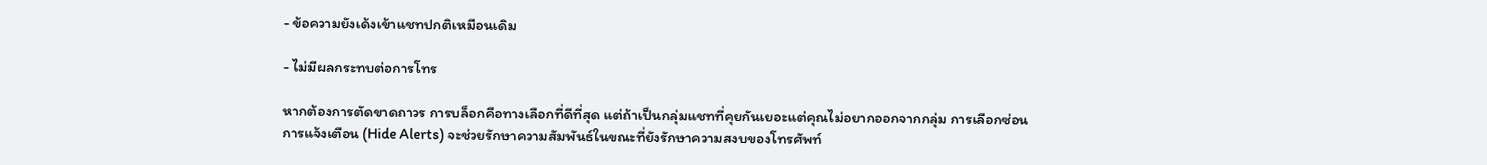- ข้อความยังเด้งเข้าแชทปกติเหมือนเดิม

- ไม่มีผลกระทบต่อการโทร

หากต้องการตัดขาดถาวร การบล็อกคือทางเลือกที่ดีที่สุด แต่ถ้าเป็นกลุ่มแชทที่คุยกันเยอะแต่คุณไม่อยากออกจากกลุ่ม การเลือกซ่อนการแจ้งเตือน (Hide Alerts) จะช่วยรักษาความสัมพันธ์ในขณะที่ยังรักษาความสงบของโทรศัพท์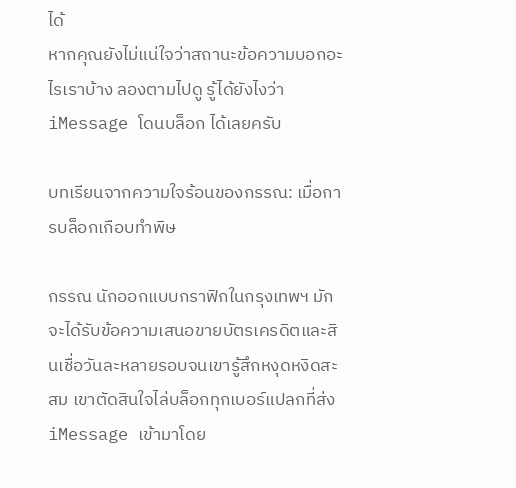ได้
หากคุณยังไม่แน่ใจว่าสถานะข้อความบอกอะไรเราบ้าง ลองตามไปดู รู้ได้ยังไงว่า iMessage โดนบล็อก ได้เลยครับ

บทเรียนจากความใจร้อนของกรรณ: เมื่อการบล็อกเกือบทำพิษ

กรรณ นักออกแบบกราฟิกในกรุงเทพฯ มักจะได้รับข้อความเสนอขายบัตรเครดิตและสินเชื่อวันละหลายรอบจนเขารู้สึกหงุดหงิดสะสม เขาตัดสินใจไล่บล็อกทุกเบอร์แปลกที่ส่ง iMessage เข้ามาโดย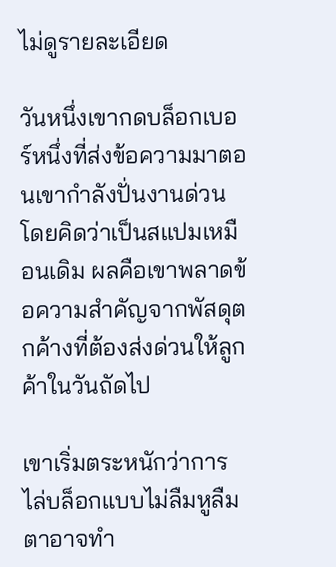ไม่ดูรายละเอียด

วันหนึ่งเขากดบล็อกเบอร์หนึ่งที่ส่งข้อความมาตอนเขากำลังปั่นงานด่วน โดยคิดว่าเป็นสแปมเหมือนเดิม ผลคือเขาพลาดข้อความสำคัญจากพัสดุตกค้างที่ต้องส่งด่วนให้ลูกค้าในวันถัดไป

เขาเริ่มตระหนักว่าการไล่บล็อกแบบไม่ลืมหูลืมตาอาจทำ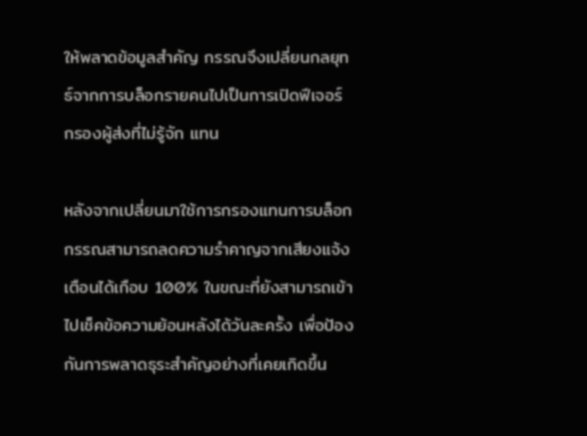ให้พลาดข้อมูลสำคัญ กรรณจึงเปลี่ยนกลยุทธ์จากการบล็อกรายคนไปเป็นการเปิดฟีเจอร์ กรองผู้ส่งที่ไม่รู้จัก แทน

หลังจากเปลี่ยนมาใช้การกรองแทนการบล็อก กรรณสามารถลดความรำคาญจากเสียงแจ้งเตือนได้เกือบ 100% ในขณะที่ยังสามารถเข้าไปเช็คข้อความย้อนหลังได้วันละครั้ง เพื่อป้องกันการพลาดธุระสำคัญอย่างที่เคยเกิดขึ้น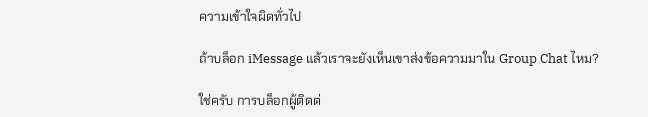ความเข้าใจผิดทั่วไป

ถ้าบล็อก iMessage แล้วเราจะยังเห็นเขาส่งข้อความมาใน Group Chat ไหม?

ใช่ครับ การบล็อกผู้ติดต่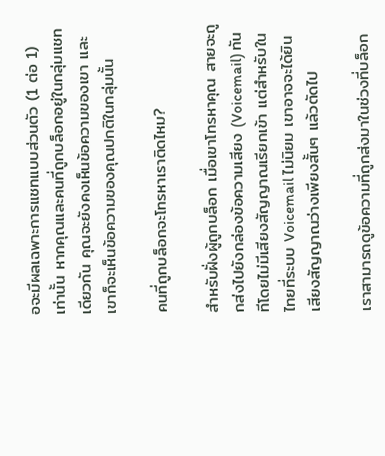อจะมีผลเฉพาะการแชทแบบส่วนตัว (1 ต่อ 1) เท่านั้น หากคุณและคนที่ถูกบล็อกอยู่ในกลุ่มแชทเดียวกัน คุณจะยังคงเห็นข้อความของเขา และเขาก็จะเห็นข้อความของคุณปกติในกลุ่มนั้น

คนที่ถูกบล็อกจะโทรหาเราติดไหม?

สำหรับฝั่งผู้ถูกบล็อก เมื่อเขาโทรหาคุณ สายจะถูกส่งไปยังกล่องข้อความเสียง (Voicemail) ทันทีโดยไม่มีเสียงสัญญาณเรียกเข้า แต่สำหรับในไทยที่ระบบ Voicemail ไม่นิยม เขาอาจจะได้ยินเสียงสัญญาณว่างเพียงสั้นๆ แล้วตัดไป

เราสามารถดูข้อความที่ถูกส่งมาในช่วงที่บล็อก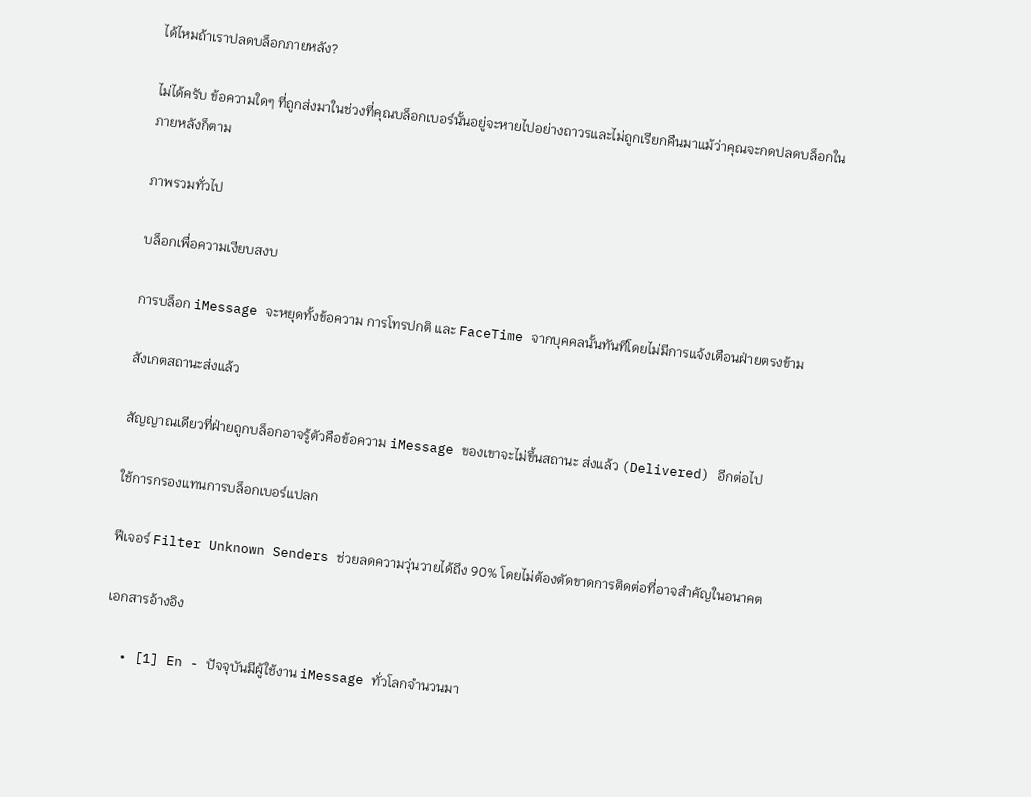ได้ไหมถ้าเราปลดบล็อกภายหลัง?

ไม่ได้ครับ ข้อความใดๆ ที่ถูกส่งมาในช่วงที่คุณบล็อกเบอร์นั้นอยู่จะหายไปอย่างถาวรและไม่ถูกเรียกคืนมาแม้ว่าคุณจะกดปลดบล็อกในภายหลังก็ตาม

ภาพรวมทั่วไป

บล็อกเพื่อความเงียบสงบ

การบล็อก iMessage จะหยุดทั้งข้อความ การโทรปกติ และ FaceTime จากบุคคลนั้นทันทีโดยไม่มีการแจ้งเตือนฝ่ายตรงข้าม

สังเกตสถานะส่งแล้ว

สัญญาณเดียวที่ฝ่ายถูกบล็อกอาจรู้ตัวคือข้อความ iMessage ของเขาจะไม่ขึ้นสถานะ ส่งแล้ว (Delivered) อีกต่อไป

ใช้การกรองแทนการบล็อกเบอร์แปลก

ฟีเจอร์ Filter Unknown Senders ช่วยลดความวุ่นวายได้ถึง 90% โดยไม่ต้องตัดขาดการติดต่อที่อาจสำคัญในอนาคต

เอกสารอ้างอิง

  • [1] En - ปัจจุบันมีผู้ใช้งาน iMessage ทั่วโลกจำนวนมา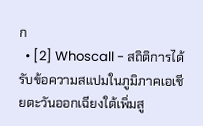ก
  • [2] Whoscall - สถิติการได้รับข้อความสแปมในภูมิภาคเอเชียตะวันออกเฉียงใต้เพิ่มสู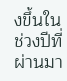งขึ้นในช่วงปีที่ผ่านมา